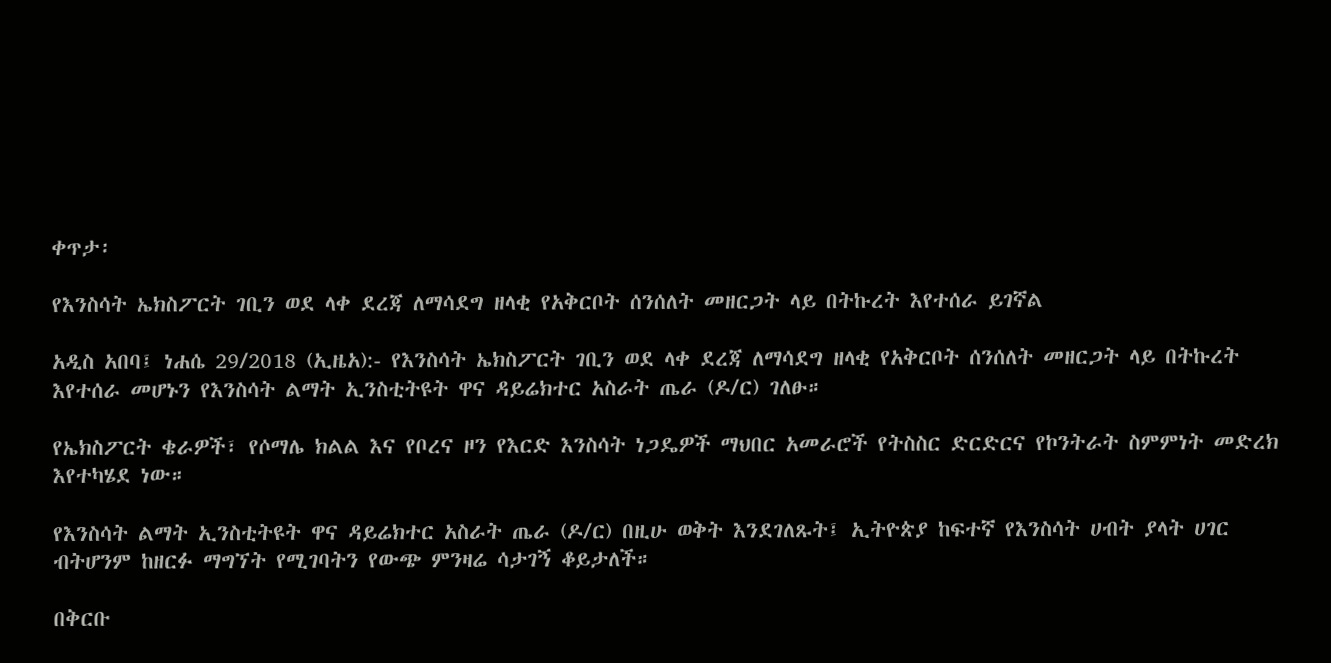ቀጥታ፡

የእንስሳት ኤክስፖርት ገቢን ወደ ላቀ ደረጃ ለማሳደግ ዘላቂ የአቅርቦት ሰንሰለት መዘርጋት ላይ በትኩረት እየተሰራ ይገኛል

አዲስ አበባ፤ ነሐሴ 29/2018 (ኢዜአ):- የእንስሳት ኤክስፖርት ገቢን ወደ ላቀ ደረጃ ለማሳደግ ዘላቂ የአቅርቦት ሰንሰለት መዘርጋት ላይ በትኩረት እየተሰራ መሆኑን የእንስሳት ልማት ኢንስቲትዩት ዋና ዳይሬክተር አስራት ጤራ (ዶ/ር) ገለፁ።

የኤክስፖርት ቄራዎች፣ የሶማሌ ክልል እና የቦረና ዞን የእርድ እንስሳት ነጋዴዎች ማህበር አመራሮች የትስስር ድርድርና የኮንትራት ስምምነት መድረክ እየተካሄደ ነው።

የእንስሳት ልማት ኢንስቲትዩት ዋና ዳይሬክተር አስራት ጤራ (ዶ/ር) በዚሁ ወቅት እንደገለጹት፤ ኢትዮጵያ ከፍተኛ የእንስሳት ሀብት ያላት ሀገር ብትሆንም ከዘርፉ ማግኘት የሚገባትን የውጭ ምንዛሬ ሳታገኝ ቆይታለች።

በቅርቡ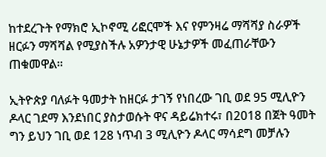ከተደረጉት የማክሮ ኢኮኖሚ ሪፎርሞች እና የምንዛሬ ማሻሻያ ስራዎች ዘርፉን ማሻሻል የሚያስችሉ አዎንታዊ ሁኔታዎች መፈጠራቸውን ጠቁመዋል።

ኢትዮጵያ ባለፉት ዓመታት ከዘርፉ ታገኝ የነበረው ገቢ ወደ 95 ሚሊዮን ዶላር ገደማ እንደነበር ያስታወሱት ዋና ዳይሬክተሩ፣ በ2018 በጀት ዓመት ግን ይህን ገቢ ወደ 128 ነጥብ 3 ሚሊዮን ዶላር ማሳደግ መቻሉን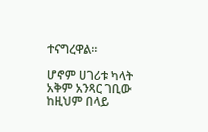ተናግረዋል።

ሆኖም ሀገሪቱ ካላት አቅም አንጻር ገቢው ከዚህም በላይ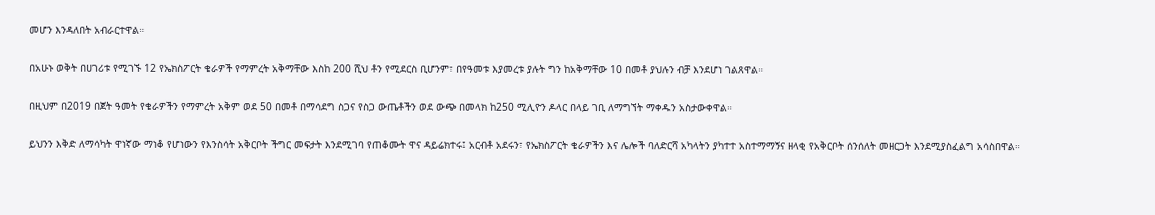መሆን እንዳለበት አብራርተዋል።

በአሁኑ ወቅት በሀገሪቱ የሚገኙ 12 የኤክስፖርት ቄራዎች የማምረት አቅማቸው እስከ 200 ሺህ ቶን የሚደርስ ቢሆንም፣ በየዓመቱ እያመረቱ ያሉት ግን ከአቅማቸው 10 በመቶ ያህሉን ብቻ እንደሆነ ገልጸዋል።

በዚህም በ2019 በጀት ዓመት የቄራዎችን የማምረት አቅም ወደ 50 በመቶ በማሳደግ ስጋና የስጋ ውጤቶችን ወደ ውጭ በመላክ ከ250 ሚሊዮን ዶላር በላይ ገቢ ለማግኘት ማቀዱን አስታውቀዋል።

ይህንን እቅድ ለማሳካት ዋነኛው ማነቆ የሆነውን የእንስሳት አቅርቦት ችግር መፍታት እንደሚገባ የጠቆሙት ዋና ዳይሬክተሩ፤ አርብቶ አደሩን፣ የኤክስፖርት ቄራዎችን እና ሌሎች ባለድርሻ አካላትን ያካተተ አስተማማኝና ዘላቂ የአቅርቦት ሰንሰለት መዘርጋት እንደሚያስፈልግ አሳስበዋል።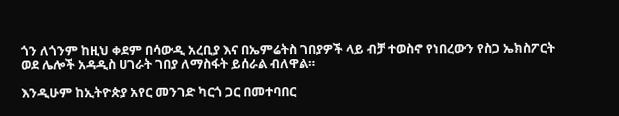ጎን ለጎንም ከዚህ ቀደም በሳውዲ አረቢያ እና በኤምሬትስ ገበያዎች ላይ ብቻ ተወስኖ የነበረውን የስጋ ኤክስፖርት ወደ ሌሎች አዳዲስ ሀገራት ገበያ ለማስፋት ይሰራል ብለዋል።

እንዲሁም ከኢትዮጵያ አየር መንገድ ካርጎ ጋር በመተባበር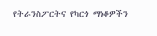የትራንስፖርትና የካርጎ ማነቆዎችን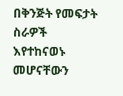በቅንጅት የመፍታት ስራዎች እየተከናወኑ መሆናቸውን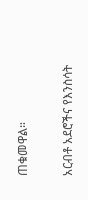ጠቁመዋል።

አርብቶ አደሮችና የእንስሳት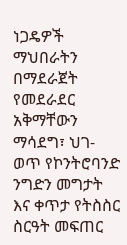ነጋዴዎች ማህበራትን በማደራጀት የመደራደር አቅማቸውን ማሳደግ፣ ህገ-ወጥ የኮንትሮባንድ ንግድን መግታት እና ቀጥታ የትስስር ስርዓት መፍጠር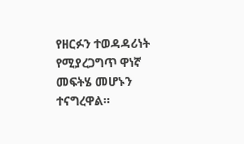የዘርፉን ተወዳዳሪነት የሚያረጋግጥ ዋነኛ መፍትሄ መሆኑን ተናግረዋል።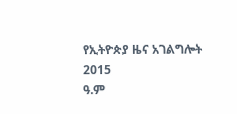የኢትዮጵያ ዜና አገልግሎት
2015
ዓ.ም